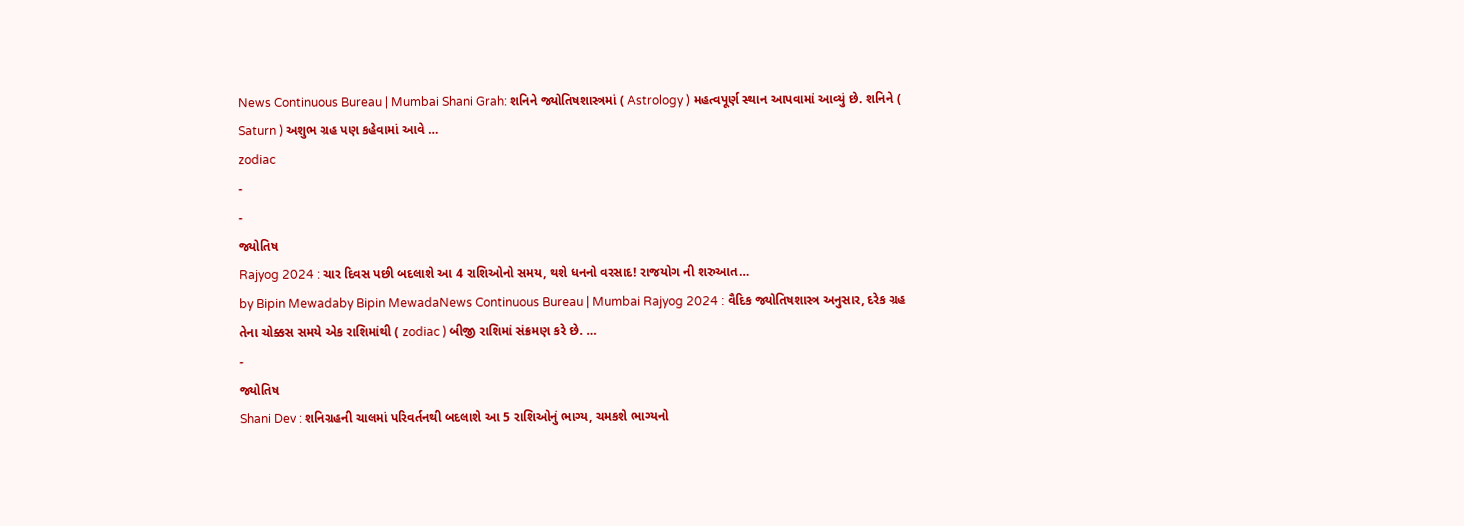News Continuous Bureau | Mumbai Shani Grah: શનિને જ્યોતિષશાસ્ત્રમાં ( Astrology ) મહત્વપૂર્ણ સ્થાન આપવામાં આવ્યું છે. શનિને ( Saturn ) અશુભ ગ્રહ પણ કહેવામાં આવે …
zodiac
-
-
જ્યોતિષ
Rajyog 2024 : ચાર દિવસ પછી બદલાશે આ 4 રાશિઓનો સમય, થશે ધનનો વરસાદ! રાજયોગ ની શરુઆત…
by Bipin Mewadaby Bipin MewadaNews Continuous Bureau | Mumbai Rajyog 2024 : વૈદિક જ્યોતિષશાસ્ત્ર અનુસાર, દરેક ગ્રહ તેના ચોક્કસ સમયે એક રાશિમાંથી ( zodiac ) બીજી રાશિમાં સંક્રમણ કરે છે. …
-
જ્યોતિષ
Shani Dev : શનિગ્રહની ચાલમાં પરિવર્તનથી બદલાશે આ 5 રાશિઓનું ભાગ્ય, ચમકશે ભાગ્યનો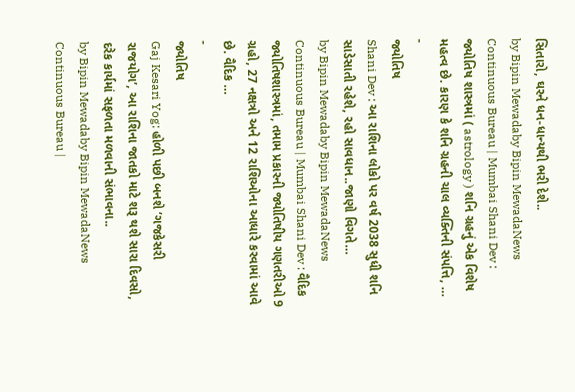સિતારો, ઘરને ધન-ધાન્યથી ભરી દેશે..
by Bipin Mewadaby Bipin MewadaNews Continuous Bureau | Mumbai Shani Dev : જ્યોતિષ શાસ્ત્રમાં ( astrology ) શનિ ગ્રહનું એક વિશેષ મહત્વ છે. કારણ કે શનિ ગ્રહની ચાલ વ્યક્તિની સંપત્તિ, …
-
જ્યોતિષ
Shani Dev : આ રાશિના લોકો પર વર્ષ 2038 સુધી શનિ સાડેસાતી રહેશે, રહો સાવધાન..જાણો વિગતે…
by Bipin Mewadaby Bipin MewadaNews Continuous Bureau | Mumbai Shani Dev : વૈદિક જ્યોતિષશાસ્ત્રમાં, તમામ પ્રકારની જ્યોતિષીય ગણતરીઓ 9 ગ્રહો, 27 નક્ષત્રો અને 12 રાશિઓના આધારે કરવામાં આવે છે. વૈદિક …
-
જ્યોતિષ
Gaj Kesari Yog: હોળી પછી બનશે ‘ગજકેસરી રાજયોગ’, આ રાશિના જાતકો માટે શરૂ થશે સારા દિવસો, દરેક કાર્યમાં સફળતા મળવાની સંભાવના..
by Bipin Mewadaby Bipin MewadaNews Continuous Bureau |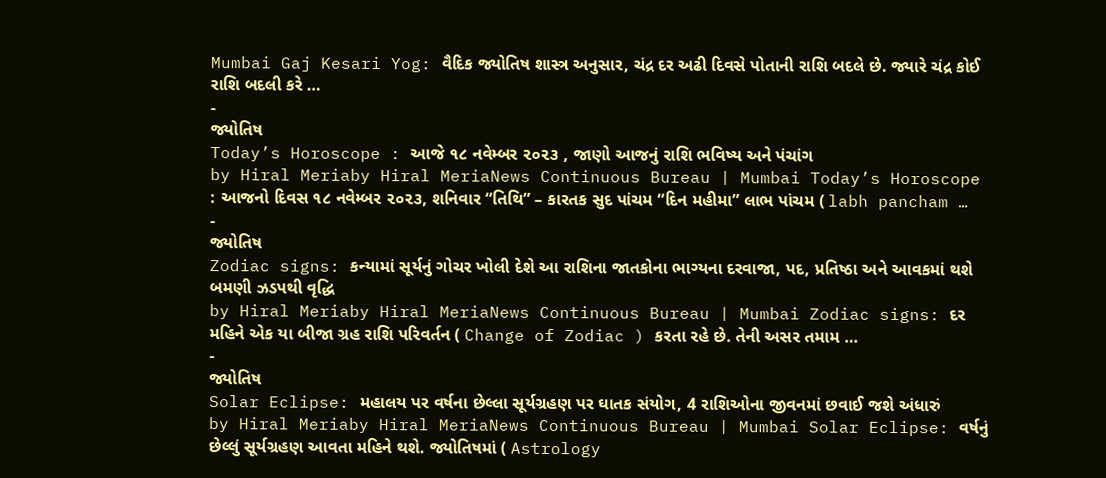Mumbai Gaj Kesari Yog: વૈદિક જ્યોતિષ શાસ્ત્ર અનુસાર, ચંદ્ર દર અઢી દિવસે પોતાની રાશિ બદલે છે. જ્યારે ચંદ્ર કોઈ રાશિ બદલી કરે …
-
જ્યોતિષ
Today’s Horoscope : આજે ૧૮ નવેમ્બર ૨૦૨૩ , જાણો આજનું રાશિ ભવિષ્ય અને પંચાંગ
by Hiral Meriaby Hiral MeriaNews Continuous Bureau | Mumbai Today’s Horoscope : આજનો દિવસ ૧૮ નવેમ્બર ૨૦૨૩, શનિવાર “તિથિ” – કારતક સુદ પાંચમ “દિન મહીમા” લાભ પાંચમ ( labh pancham …
-
જ્યોતિષ
Zodiac signs: કન્યામાં સૂર્યનું ગોચર ખોલી દેશે આ રાશિના જાતકોના ભાગ્યના દરવાજા, પદ, પ્રતિષ્ઠા અને આવકમાં થશે બમણી ઝડપથી વૃદ્ધિ
by Hiral Meriaby Hiral MeriaNews Continuous Bureau | Mumbai Zodiac signs: દર મહિને એક યા બીજા ગ્રહ રાશિ પરિવર્તન ( Change of Zodiac ) કરતા રહે છે. તેની અસર તમામ …
-
જ્યોતિષ
Solar Eclipse: મહાલય પર વર્ષના છેલ્લા સૂર્યગ્રહણ પર ઘાતક સંયોગ, 4 રાશિઓના જીવનમાં છવાઈ જશે અંધારું
by Hiral Meriaby Hiral MeriaNews Continuous Bureau | Mumbai Solar Eclipse: વર્ષનું છેલ્લું સૂર્યગ્રહણ આવતા મહિને થશે. જ્યોતિષમાં ( Astrology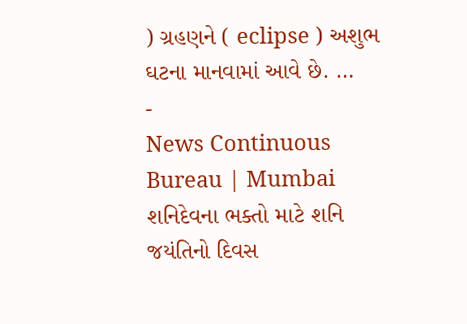) ગ્રહણને ( eclipse ) અશુભ ઘટના માનવામાં આવે છે. …
-
News Continuous Bureau | Mumbai શનિદેવના ભક્તો માટે શનિ જયંતિનો દિવસ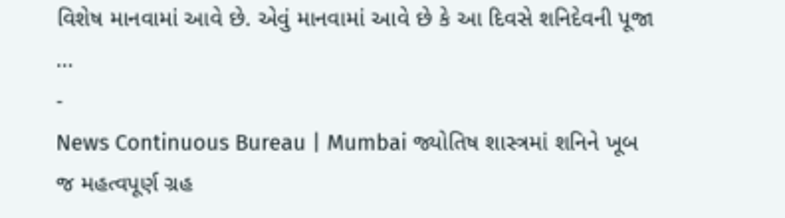વિશેષ માનવામાં આવે છે. એવું માનવામાં આવે છે કે આ દિવસે શનિદેવની પૂજા …
-
News Continuous Bureau | Mumbai જ્યોતિષ શાસ્ત્રમાં શનિને ખૂબ જ મહત્વપૂર્ણ ગ્રહ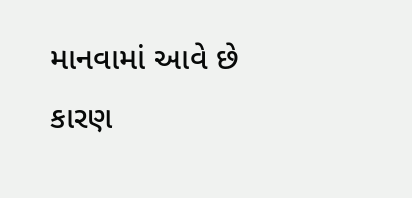માનવામાં આવે છે કારણ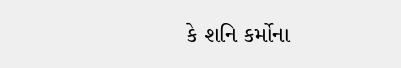કે શનિ કર્મોના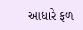આધારે ફળ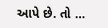આપે છે. તો …